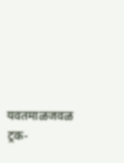यवतमाळजवळ ट्रक-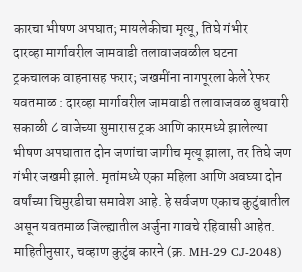कारचा भीषण अपघात; मायलेकीचा मृत्यू, तिघे गंभीर
दारव्हा मार्गावरील जामवाडी तलावाजवळील घटना
ट्रकचालक वाहनासह फरार; जखमींना नागपूरला केले रेफर
यवतमाळ : दारव्हा मार्गावरील जामवाडी तलावाजवळ बुधवारी सकाळी ८ वाजेच्या सुमारास ट्रक आणि कारमध्ये झालेल्या भीषण अपघातात दोन जणांचा जागीच मृत्यू झाला, तर तिघे जण गंभीर जखमी झाले. मृतांमध्ये एका महिला आणि अवघ्या दोन वर्षांच्या चिमुरडीचा समावेश आहे. हे सर्वजण एकाच कुटुंबातील असून यवतमाळ जिल्ह्यातील अर्जुना गावचे रहिवासी आहेत.
माहितीनुसार, चव्हाण कुटुंब कारने (क्र. MH-29 CJ-2048)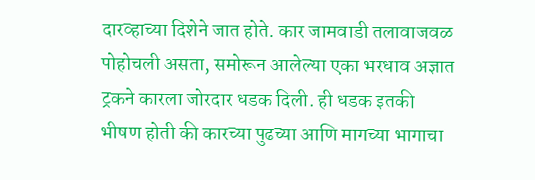दारव्हाच्या दिशेने जात होते. कार जामवाडी तलावाजवळ पोहोचली असता, समोरून आलेल्या एका भरधाव अज्ञात ट्रकने कारला जोरदार धडक दिली. ही धडक इतकी भीषण होती की कारच्या पुढच्या आणि मागच्या भागाचा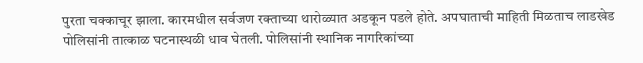पुरता चक्काचूर झाला. कारमधील सर्वजण रक्ताच्या थारोळ्यात अडकून पडले होते. अपघाताची माहिती मिळताच लाडखेड पोलिसांनी तात्काळ घटनास्थळी धाव घेतली. पोलिसांनी स्थानिक नागरिकांच्या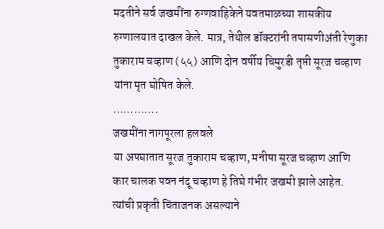मदतीने सर्व जखमींना रुग्णवाहिकेने यवतमाळच्या शासकीय रुग्णालयात दाखल केले. मात्र, तेथील डॉक्टरांनी तपासणीअंती रेणुका तुकाराम चव्हाण (५५) आणि दोन वर्षीय चिमुरडी तृप्ती सूरज चव्हाण यांना मृत घोषित केले.
………….
जखमींना नागपूरला हलवले
या अपघातात सूरज तुकाराम चव्हाण, मनीषा सूरज चव्हाण आणि कार चालक पवन नंदू चव्हाण हे तिघे गंभीर जखमी झाले आहेत. त्यांची प्रकृती चिंताजनक असल्याने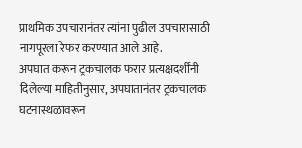प्राथमिक उपचारानंतर त्यांना पुढील उपचारासाठी नागपूरला रेफर करण्यात आले आहे.
अपघात करून ट्रकचालक फरार प्रत्यक्षदर्शींनी दिलेल्या माहितीनुसार, अपघातानंतर ट्रकचालक घटनास्थळावरून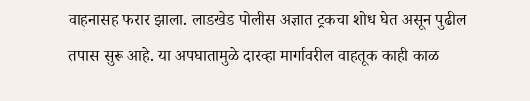वाहनासह फरार झाला. लाडखेड पोलीस अज्ञात ट्रकचा शोध घेत असून पुढील तपास सुरू आहे. या अपघातामुळे दारव्हा मार्गावरील वाहतूक काही काळ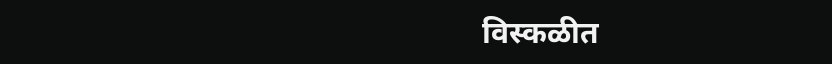विस्कळीत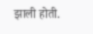झाली होती.